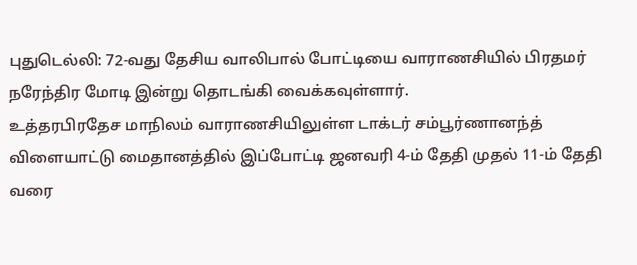புதுடெல்லி: 72-வது தேசிய வாலிபால் போட்டியை வாராணசியில் பிரதமர் நரேந்திர மோடி இன்று தொடங்கி வைக்கவுள்ளார்.
உத்தரபிரதேச மாநிலம் வாராணசியிலுள்ள டாக்டர் சம்பூர்ணானந்த் விளையாட்டு மைதானத்தில் இப்போட்டி ஜனவரி 4-ம் தேதி முதல் 11-ம் தேதி வரை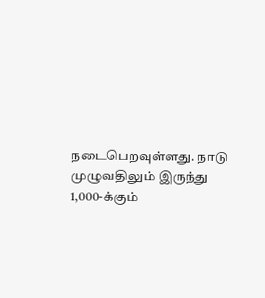நடைபெறவுள்ளது. நாடு முழுவதிலும் இருந்து 1,000-க்கும்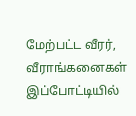மேற்பட்ட வீரர், வீராங்கனைகள் இப்போட்டியில்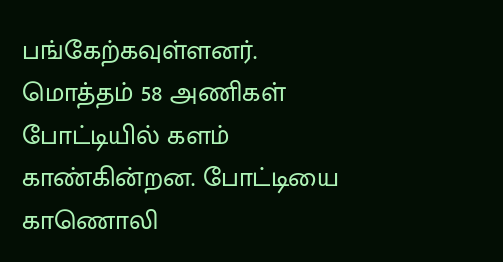பங்கேற்கவுள்ளனர்.
மொத்தம் 58 அணிகள் போட்டியில் களம் காண்கின்றன. போட்டியை காணொலி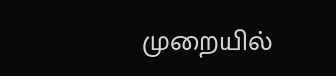முறையில்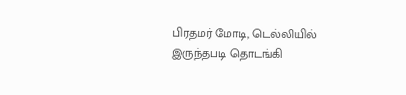பிரதமர் மோடி, டெல்லியில் இருந்தபடி தொடங்கி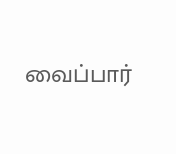வைப்பார்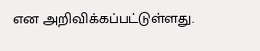என அறிவிக்கப்பட்டுள்ளது.